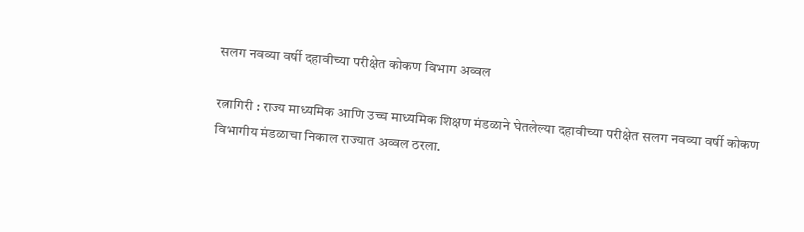सलग नवव्या वर्षी दहावीच्या परीक्षेत कोकण विभाग अव्वल

रत्नागिरी : राज्य माध्यमिक आणि उच्च माध्यमिक शिक्षण मंडळाने घेतलेल्या दहावीच्या परीक्षेत सलग नवव्या वर्षी कोकण विभागीय मंडळाचा निकाल राज्यात अव्वल ठरला.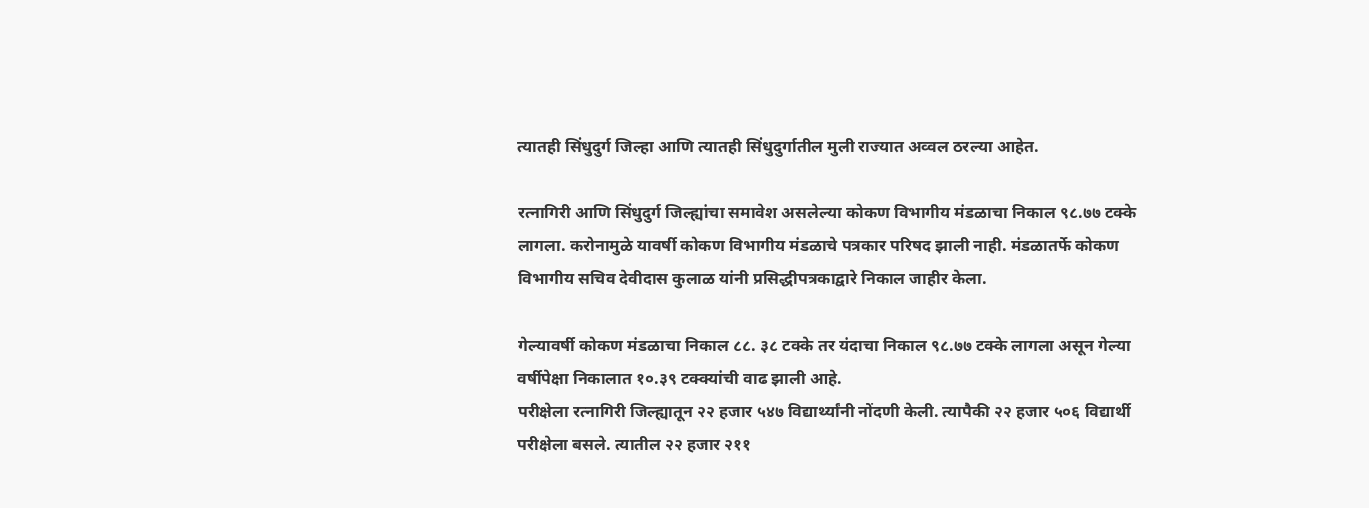त्यातही सिंधुदुर्ग जिल्हा आणि त्यातही सिंधुदुर्गातील मुली राज्यात अव्वल ठरल्या आहेत.

रत्नागिरी आणि सिंधुदुर्ग जिल्ह्यांचा समावेश असलेल्या कोकण विभागीय मंडळाचा निकाल ९८.७७ टक्के लागला. करोनामुळे यावर्षी कोकण विभागीय मंडळाचे पत्रकार परिषद झाली नाही. मंडळातर्फे कोकण विभागीय सचिव देवीदास कुलाळ यांनी प्रसिद्धीपत्रकाद्वारे निकाल जाहीर केला.

गेल्यावर्षी कोकण मंडळाचा निकाल ८८. ३८ टक्के तर यंदाचा निकाल ९८.७७ टक्के लागला असून गेल्या वर्षीपेक्षा निकालात १०.३९ टक्क्यांची वाढ झाली आहे.
परीक्षेला रत्नागिरी जिल्ह्यातून २२ हजार ५४७ विद्यार्थ्यांनी नोंदणी केली. त्यापैकी २२ हजार ५०६ विद्यार्थी परीक्षेला बसले. त्यातील २२ हजार २११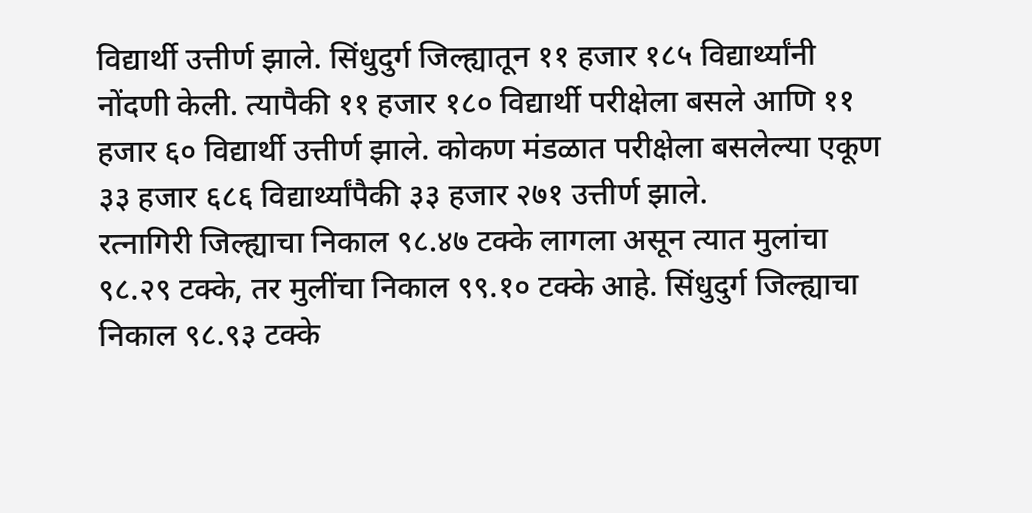विद्यार्थी उत्तीर्ण झाले. सिंधुदुर्ग जिल्ह्यातून ११ हजार १८५ विद्यार्थ्यांनी नोंदणी केली. त्यापैकी ११ हजार १८० विद्यार्थी परीक्षेला बसले आणि ११ हजार ६० विद्यार्थी उत्तीर्ण झाले. कोकण मंडळात परीक्षेला बसलेल्या एकूण ३३ हजार ६८६ विद्यार्थ्यांपैकी ३३ हजार २७१ उत्तीर्ण झाले.
रत्नागिरी जिल्ह्याचा निकाल ९८.४७ टक्के लागला असून त्यात मुलांचा ९८.२९ टक्के, तर मुलींचा निकाल ९९.१० टक्के आहे. सिंधुदुर्ग जिल्ह्याचा निकाल ९८.९३ टक्के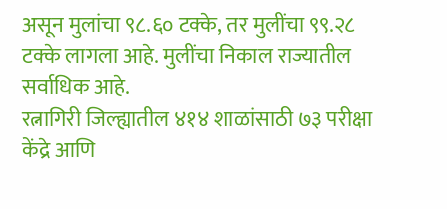असून मुलांचा ९८.६० टक्के, तर मुलींचा ९९.२८ टक्के लागला आहे. मुलींचा निकाल राज्यातील सर्वाधिक आहे.
रत्नागिरी जिल्ह्यातील ४१४ शाळांसाठी ७३ परीक्षा केंद्रे आणि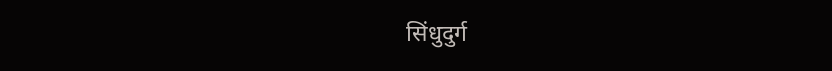सिंधुदुर्ग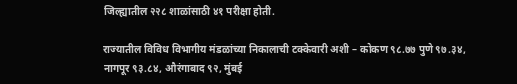जिल्ह्यातील २२८ शाळांसाठी ४१ परीक्षा होती.

राज्यातील विविध विभागीय मंडळांच्या निकालाची टक्केवारी अशी – कोकण ९८.७७ पुणे ९७.३४, नागपूर ९३.८४, औरंगाबाद ९२, मुंबई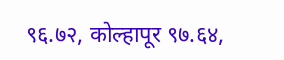९६.७२, कोल्हापूर ९७.६४,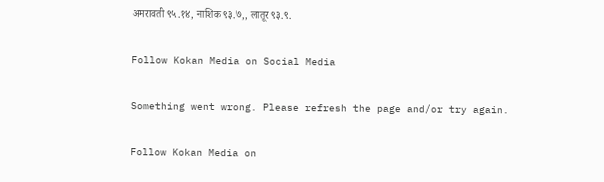अमरावती ९५.१४, नाशिक ९३.७,, लातूर ९३.९.

Follow Kokan Media on Social Media

Something went wrong. Please refresh the page and/or try again.

Follow Kokan Media on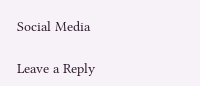Social Media

Leave a Reply